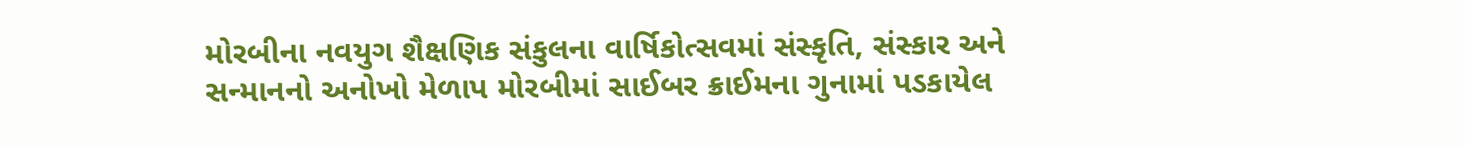મોરબીના નવયુગ શૈક્ષણિક સંકુલના વાર્ષિકોત્સવમાં સંસ્કૃતિ, સંસ્કાર અને સન્માનનો અનોખો મેળાપ મોરબીમાં સાઈબર ક્રાઈમના ગુનામાં પડકાયેલ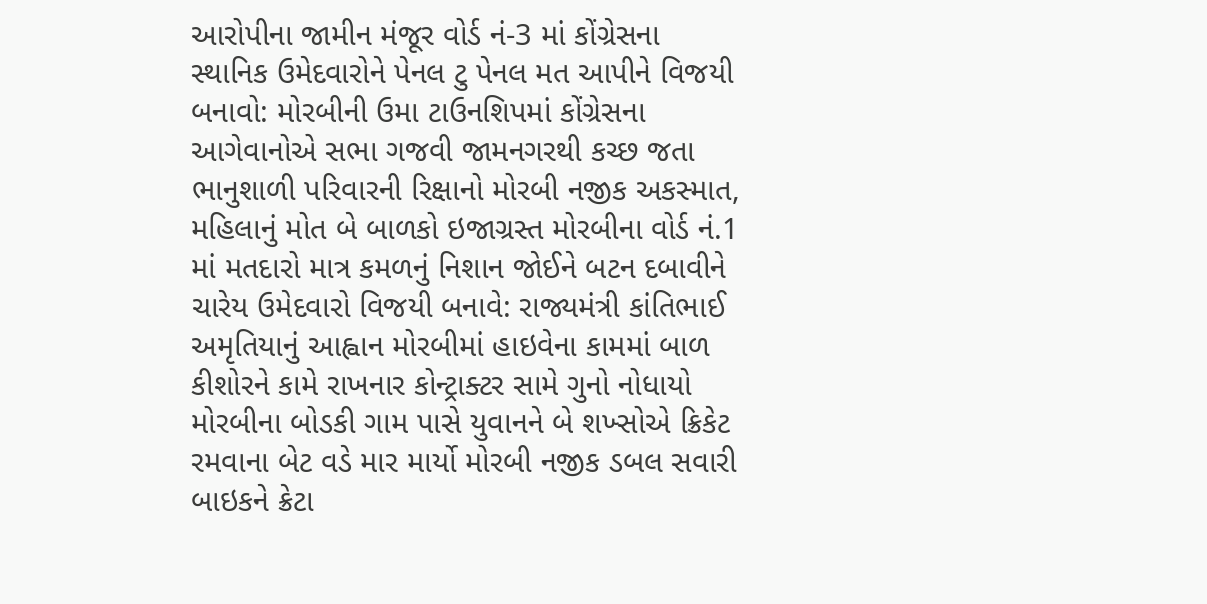આરોપીના જામીન મંજૂર વોર્ડ નં-3 માં કોંગ્રેસના સ્થાનિક ઉમેદવારોને પેનલ ટુ પેનલ મત આપીને વિજયી બનાવો: મોરબીની ઉમા ટાઉનશિપમાં કોંગ્રેસના આગેવાનોએ સભા ગજવી જામનગરથી કચ્છ જતા ભાનુશાળી પરિવારની રિક્ષાનો મોરબી નજીક અકસ્માત, મહિલાનું મોત બે બાળકો ઇજાગ્રસ્ત મોરબીના વોર્ડ નં.1 માં મતદારો માત્ર કમળનું નિશાન જોઈને બટન દબાવીને ચારેય ઉમેદવારો વિજયી બનાવે: રાજ્યમંત્રી કાંતિભાઈ અમૃતિયાનું આહ્વાન મોરબીમાં હાઇવેના કામમાં બાળ કીશોરને કામે રાખનાર કોન્ટ્રાક્ટર સામે ગુનો નોધાયો મોરબીના બોડકી ગામ પાસે યુવાનને બે શખ્સોએ ક્રિકેટ રમવાના બેટ વડે માર માર્યો મોરબી નજીક ડબલ સવારી બાઇકને ક્રેટા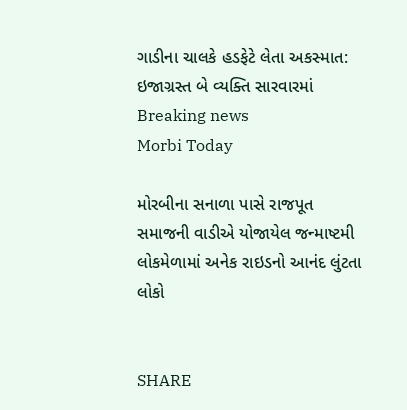ગાડીના ચાલકે હડફેટે લેતા અકસ્માત: ઇજાગ્રસ્ત બે વ્યક્તિ સારવારમાં
Breaking news
Morbi Today

મોરબીના સનાળા પાસે રાજપૂત સમાજની વાડીએ યોજાયેલ જન્માષ્ટમી લોકમેળામાં અનેક રાઇડનો આનંદ લુંટતા લોકો


SHARE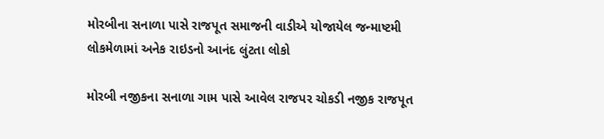મોરબીના સનાળા પાસે રાજપૂત સમાજની વાડીએ યોજાયેલ જન્માષ્ટમી લોકમેળામાં અનેક રાઇડનો આનંદ લુંટતા લોકો

મોરબી નજીકના સનાળા ગામ પાસે આવેલ રાજપર ચોકડી નજીક રાજપૂત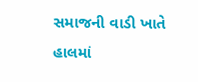સમાજની વાડી ખાતે હાલમાં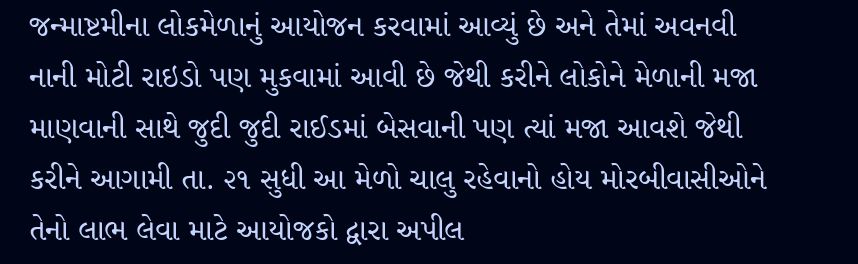જન્માષ્ટમીના લોકમેળાનું આયોજન કરવામાં આવ્યું છે અને તેમાં અવનવી નાની મોટી રાઇડો પણ મુકવામાં આવી છે જેથી કરીને લોકોને મેળાની મજા માણવાની સાથે જુદી જુદી રાઈડમાં બેસવાની પણ ત્યાં મજા આવશે જેથી કરીને આગામી તા. ૨૧ સુધી આ મેળો ચાલુ રહેવાનો હોય મોરબીવાસીઓને તેનો લાભ લેવા માટે આયોજકો દ્વારા અપીલ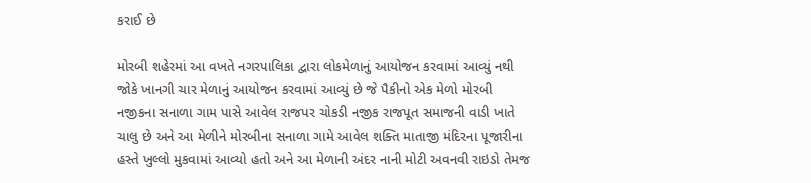કરાઈ છે

મોરબી શહેરમાં આ વખતે નગરપાલિકા દ્વારા લોકમેળાનું આયોજન કરવામાં આવ્યું નથી જોકે ખાનગી ચાર મેળાનું આયોજન કરવામાં આવ્યું છે જે પૈકીનો એક મેળો મોરબી નજીકના સનાળા ગામ પાસે આવેલ રાજપર ચોકડી નજીક રાજપૂત સમાજની વાડી ખાતે ચાલુ છે અને આ મેળીને મોરબીના સનાળા ગામે આવેલ શક્તિ માતાજી મંદિરના પૂજારીના હસ્તે ખુલ્લો મુકવામાં આવ્યો હતો અને આ મેળાની અંદર નાની મોટી અવનવી રાઇડો તેમજ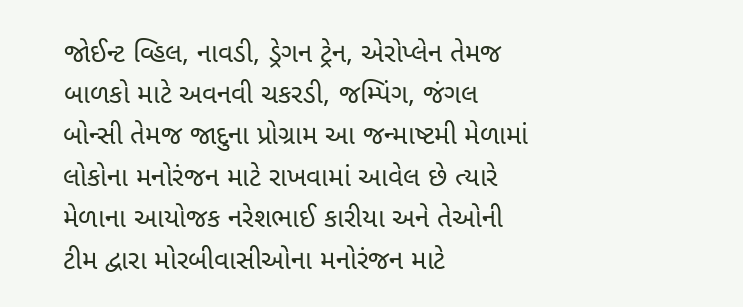જોઈન્ટ વ્હિલ, નાવડી, ડ્રેગન ટ્રેન, એરોપ્લેન તેમજ બાળકો માટે અવનવી ચકરડી, જમ્પિંગ, જંગલ બોન્સી તેમજ જાદુના પ્રોગ્રામ આ જન્માષ્ટમી મેળામાં લોકોના મનોરંજન માટે રાખવામાં આવેલ છે ત્યારે મેળાના આયોજક નરેશભાઈ કારીયા અને તેઓની ટીમ દ્વારા મોરબીવાસીઓના મનોરંજન માટે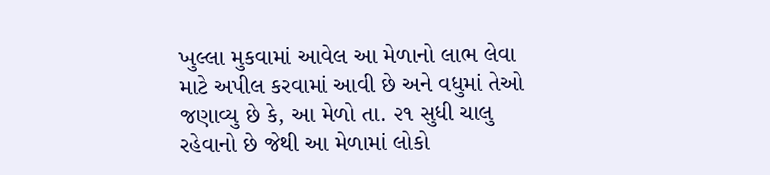ખુલ્લા મુકવામાં આવેલ આ મેળાનો લાભ લેવા માટે અપીલ કરવામાં આવી છે અને વધુમાં તેઓ જણાવ્યુ છે કે, આ મેળો તા. ૨૧ સુધી ચાલુ રહેવાનો છે જેથી આ મેળામાં લોકો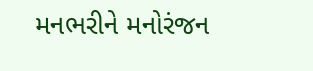મનભરીને મનોરંજન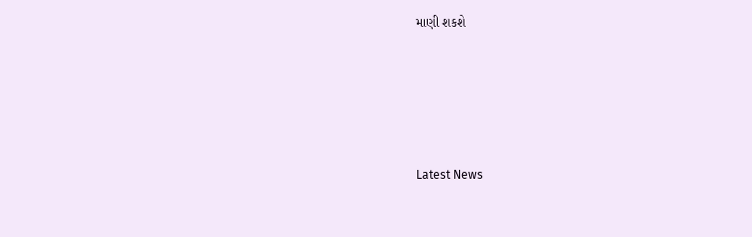માણી શકશે






Latest News